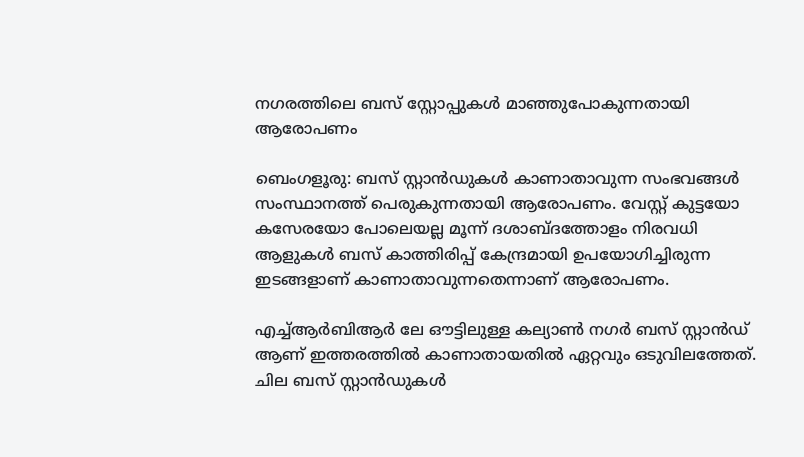നഗരത്തിലെ ബസ്‌ സ്റ്റോപ്പുകൾ മാഞ്ഞുപോകുന്നതായി ആരോപണം

ബെംഗളൂരു: ബസ് സ്റ്റാന്‍ഡുകള്‍ കാണാതാവുന്ന സംഭവങ്ങള്‍ സംസ്ഥാനത്ത് പെരുകുന്നതായി ആരോപണം. വേസ്റ്റ് കുട്ടയോ കസേരയോ പോലെയല്ല മൂന്ന് ദശാബ്ദത്തോളം നിരവധി ആളുകള്‍ ബസ് കാത്തിരിപ്പ് കേന്ദ്രമായി ഉപയോഗിച്ചിരുന്ന ഇടങ്ങളാണ് കാണാതാവുന്നതെന്നാണ് ആരോപണം.

എച്ച്‌ആര്‍ബിആര്‍ ലേ ഔട്ടിലുള്ള കല്യാണ്‍ നഗര്‍ ബസ് സ്റ്റാന്‍ഡ് ആണ് ഇത്തരത്തില്‍ കാണാതായതില്‍ ഏറ്റവും ഒടുവിലത്തേത്. ചില ബസ് സ്റ്റാന്‍ഡുകള്‍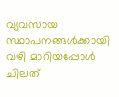വ്യവസായ സ്ഥാപനങ്ങള്‍ക്കായി വഴി മാറിയപ്പോള്‍ ചിലത്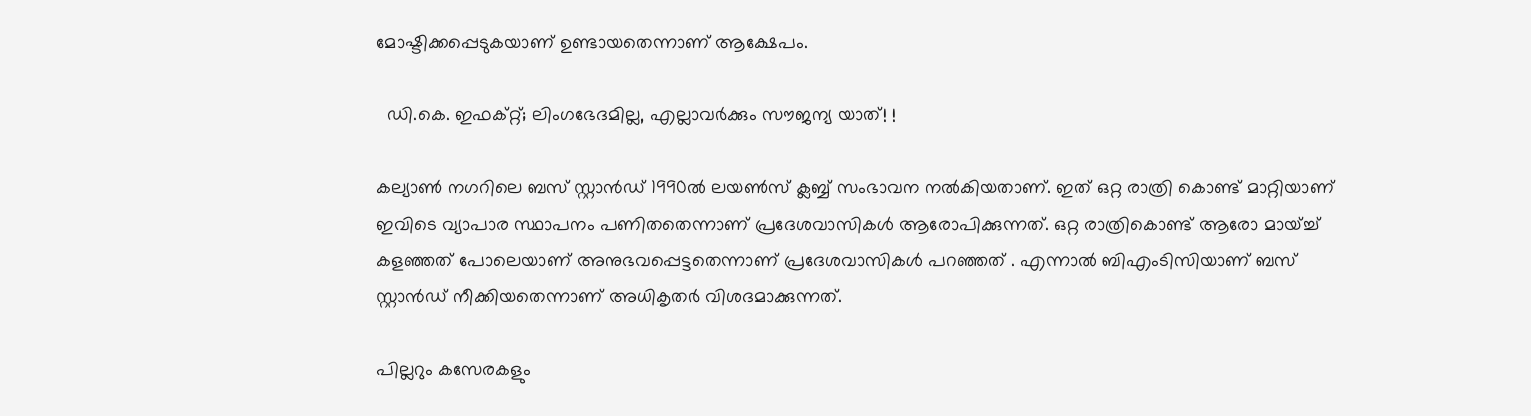മോഷ്ടിക്കപ്പെടുകയാണ് ഉണ്ടായതെന്നാണ് ആക്ഷേപം.

  ഡി.കെ. ഇഫക്റ്റ്; ലിംഗഭേദമില്ല, എല്ലാവർക്കും സൗജന്യ യാത്! !

കല്യാണ്‍ നഗറിലെ ബസ് സ്റ്റാന്‍ഡ് 1990ല്‍ ലയണ്‍സ് ക്ലബ്ബ് സംഭാവന നല്‍കിയതാണ്. ഇത് ഒറ്റ രാത്രി കൊണ്ട് മാറ്റിയാണ് ഇവിടെ വ്യാപാര സ്ഥാപനം പണിതതെന്നാണ് പ്രദേശവാസികള്‍ ആരോപിക്കുന്നത്. ഒറ്റ രാത്രികൊണ്ട് ആരോ മായ്ച്ച്‌ കളഞ്ഞത് പോലെയാണ് അനുഭവപ്പെട്ടതെന്നാണ് പ്രദേശവാസികള്‍ പറഞ്ഞത് . എന്നാല്‍ ബിഎംടിസിയാണ് ബസ് സ്റ്റാന്‍ഡ് നീക്കിയതെന്നാണ് അധികൃതര്‍ വിശദമാക്കുന്നത്.

പില്ലറും കസേരകളും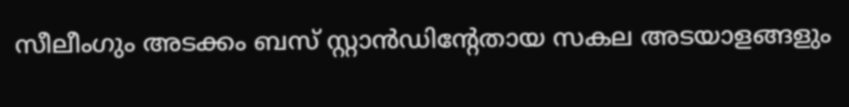സീലീംഗും അടക്കം ബസ് സ്റ്റാന്‍ഡിന്‍റേതായ സകല അടയാളങ്ങളും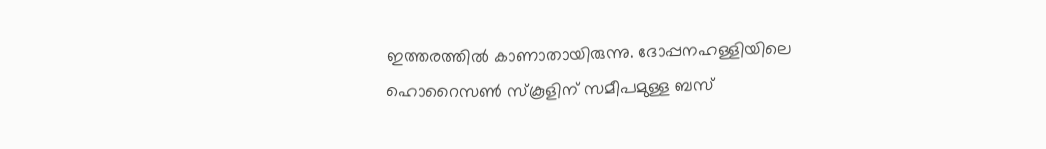ഇത്തരത്തില്‍ കാണാതായിരുന്നു. ദോപ്പനഹള്ളിയിലെ ഹൊറൈസണ്‍ സ്കൂളിന് സമീപമുള്ള ബസ്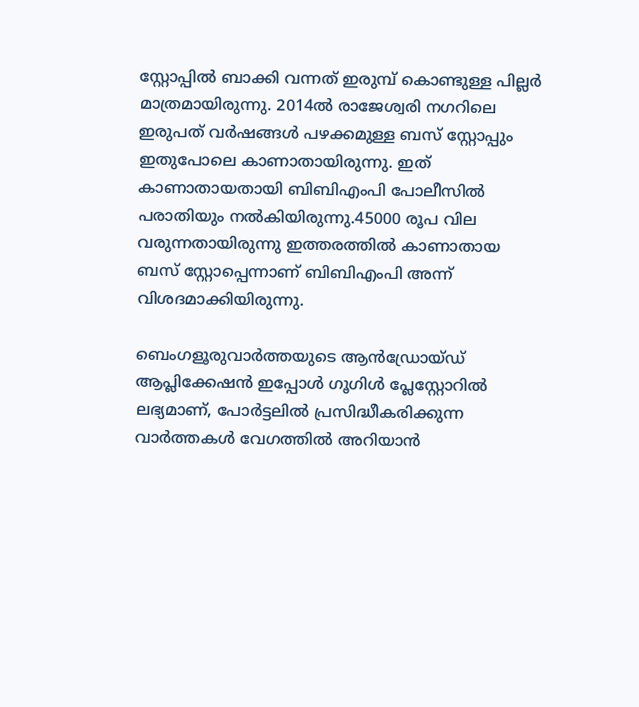സ്റ്റോപ്പില്‍ ബാക്കി വന്നത് ഇരുമ്പ് കൊണ്ടുള്ള പില്ലര്‍ മാത്രമായിരുന്നു. 2014ല്‍ രാജേശ്വരി നഗറിലെ ഇരുപത് വര്‍ഷങ്ങള്‍ പഴക്കമുള്ള ബസ് സ്റ്റോപ്പും ഇതുപോലെ കാണാതായിരുന്നു. ഇത് കാണാതായതായി ബിബിഎംപി പോലീസില്‍ പരാതിയും നല്‍കിയിരുന്നു.45000 രൂപ വില വരുന്നതായിരുന്നു ഇത്തരത്തില്‍ കാണാതായ ബസ് സ്റ്റോപ്പെന്നാണ് ബിബിഎംപി അന്ന് വിശദമാക്കിയിരുന്നു.

ബെംഗളൂരുവാർത്തയുടെ ആൻഡ്രോയ്ഡ് ആപ്ലിക്കേഷൻ ഇപ്പോൾ ഗൂഗിൾ പ്ലേസ്റ്റോറിൽ ലഭ്യമാണ്, പോർട്ടലിൽ പ്രസിദ്ധീകരിക്കുന്ന വാർത്തകൾ വേഗത്തിൽ അറിയാൻ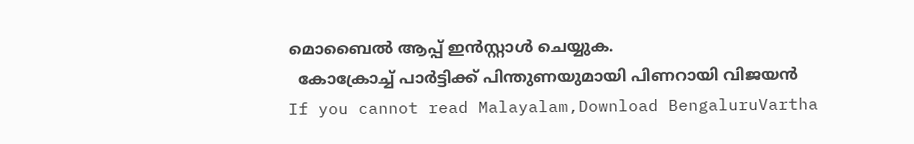മൊബൈൽ ആപ്പ് ഇൻസ്റ്റാൾ ചെയ്യുക.
  കോക്രോച്ച് പാർട്ടിക്ക് പിന്തുണയുമായി പിണറായി വിജയൻ
If you cannot read Malayalam,Download BengaluruVartha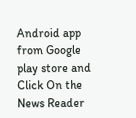Android app from Google play store and Click On the News Reader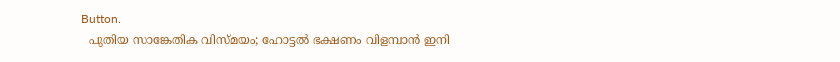Button.
  പുതിയ സാങ്കേതിക വിസ്മയം; ഹോട്ടൽ ഭക്ഷണം വിളമ്പാൻ ഇനി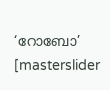‘റോബോ’
[masterslider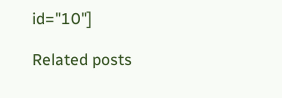id="10"]

Related posts